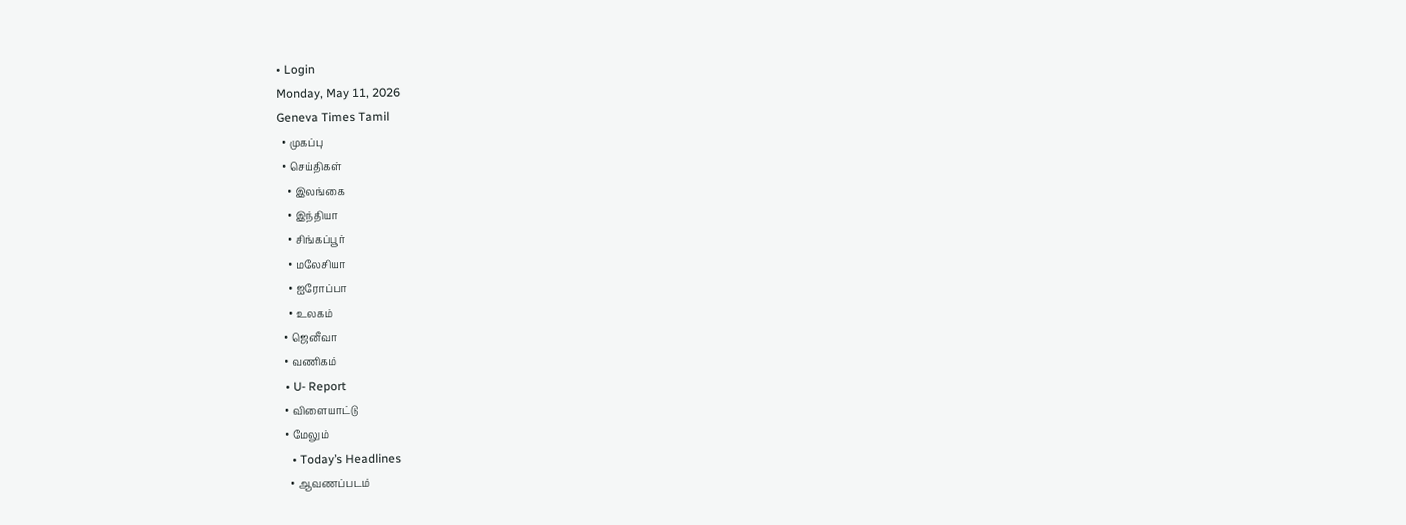• Login
Monday, May 11, 2026
Geneva Times Tamil
  • முகப்பு
  • செய்திகள்
    • இலங்கை
    • இந்தியா
    • சிங்கப்பூர்
    • மலேசியா
    • ஐரோப்பா
    • உலகம்
  • ஜெனீவா
  • வணிகம்
  • U- Report
  • விளையாட்டு
  • மேலும்
    • Today’s Headlines
    • ஆவணப்படம்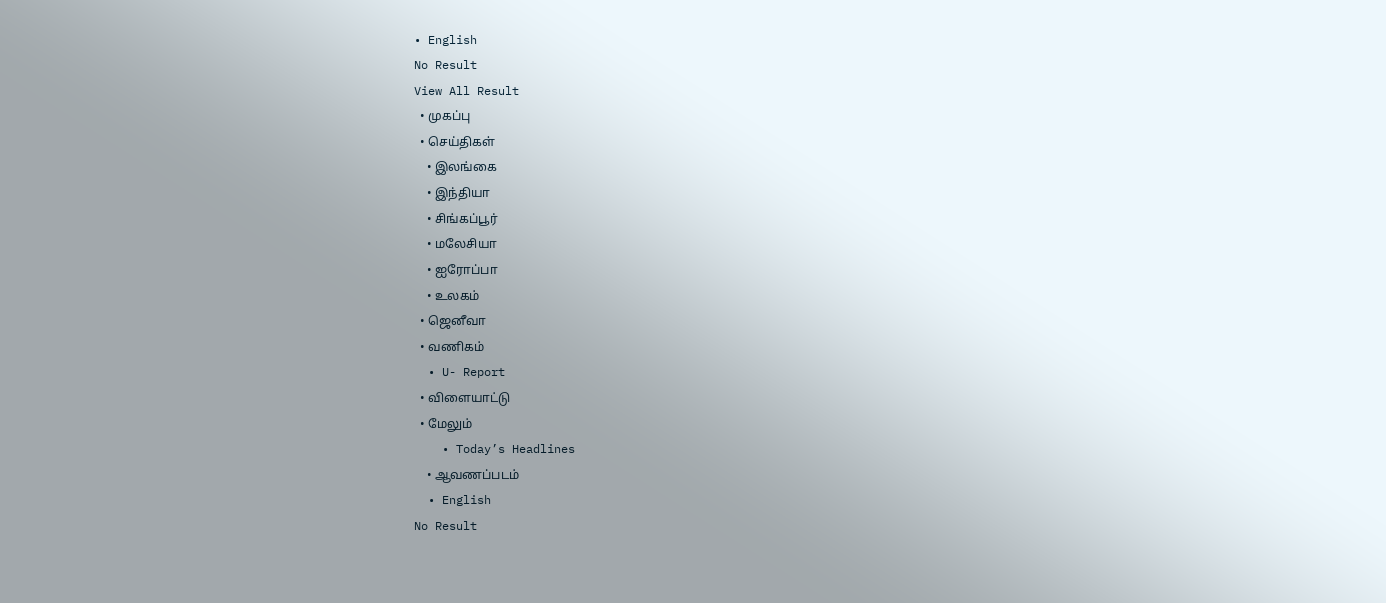• English
No Result
View All Result
  • முகப்பு
  • செய்திகள்
    • இலங்கை
    • இந்தியா
    • சிங்கப்பூர்
    • மலேசியா
    • ஐரோப்பா
    • உலகம்
  • ஜெனீவா
  • வணிகம்
  • U- Report
  • விளையாட்டு
  • மேலும்
    • Today’s Headlines
    • ஆவணப்படம்
  • English
No Result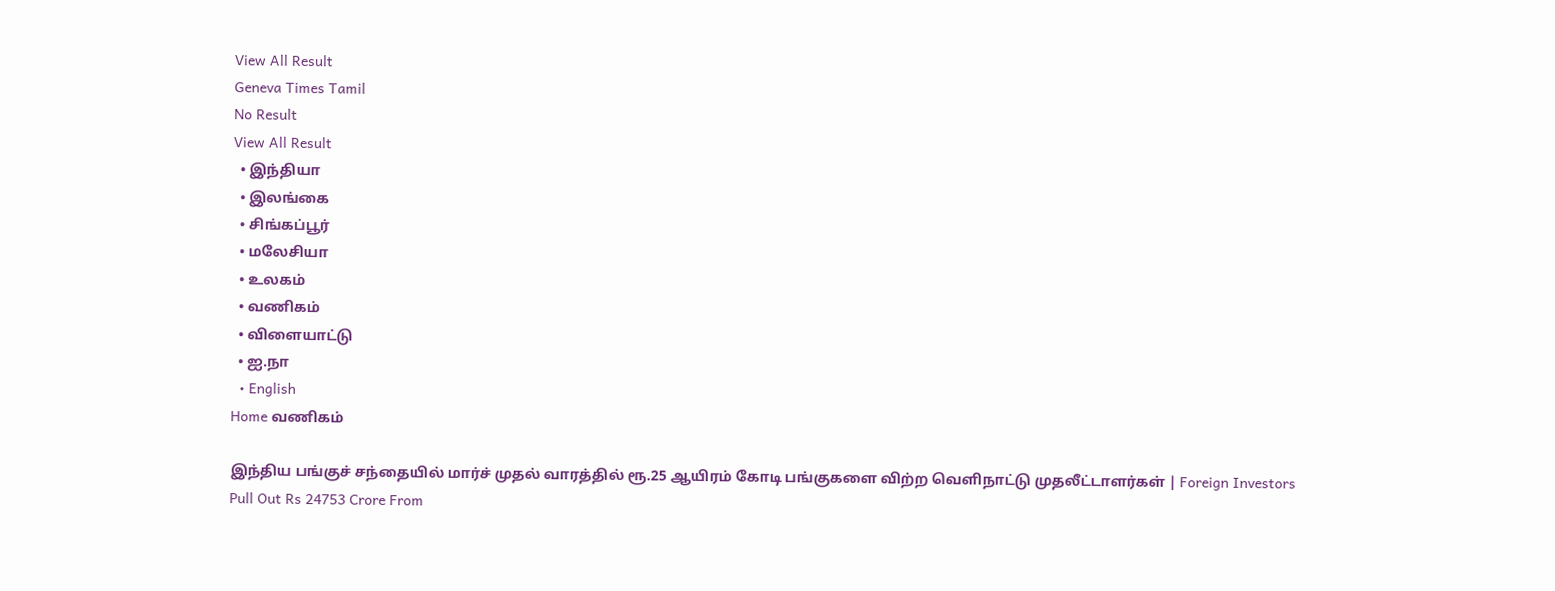View All Result
Geneva Times Tamil
No Result
View All Result
  • இந்தியா
  • இலங்கை
  • சிங்கப்பூர்
  • மலேசியா
  • உலகம்
  • வணிகம்
  • விளையாட்டு
  • ஐ.நா
  • English
Home வணிகம்

இந்திய பங்குச் சந்தையில் மார்ச் முதல் வாரத்தில் ரூ.25 ஆயிரம் கோடி பங்குகளை விற்ற வெளிநாட்டு முதலீட்டாளர்கள் | Foreign Investors Pull Out Rs 24753 Crore From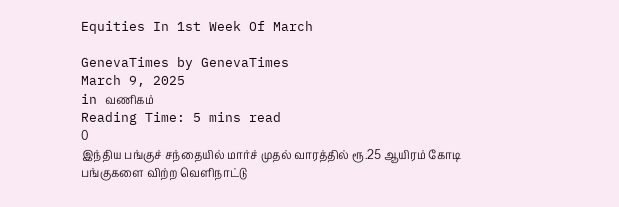Equities In 1st Week Of March

GenevaTimes by GenevaTimes
March 9, 2025
in வணிகம்
Reading Time: 5 mins read
0
இந்திய பங்குச் சந்தையில் மார்ச் முதல் வாரத்தில் ரூ.25 ஆயிரம் கோடி பங்குகளை விற்ற வெளிநாட்டு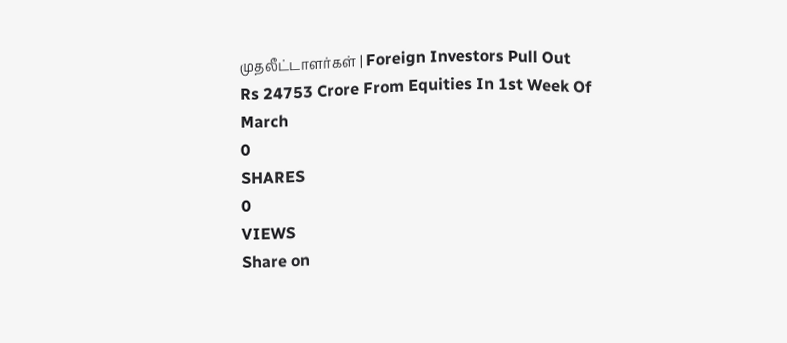முதலீட்டாளர்கள் | Foreign Investors Pull Out Rs 24753 Crore From Equities In 1st Week Of March
0
SHARES
0
VIEWS
Share on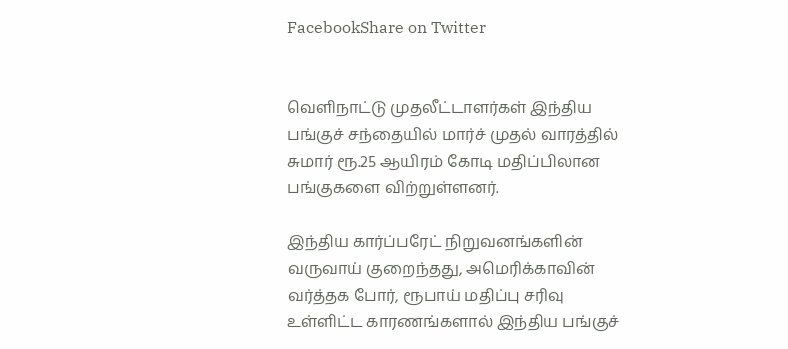FacebookShare on Twitter


வெளிநாட்டு முதலீட்டாளர்கள் இந்திய பங்குச் சந்தையில் மார்ச் முதல் வாரத்தில் சுமார் ரூ.25 ஆயிரம் கோடி மதிப்பிலான பங்குகளை விற்றுள்ளனர்.

இந்திய கார்ப்பரேட் நிறுவனங்களின் வருவாய் குறைந்தது, அமெரிக்காவின் வர்த்தக போர், ரூபாய் மதிப்பு சரிவு உள்ளிட்ட காரணங்களால் இந்திய பங்குச்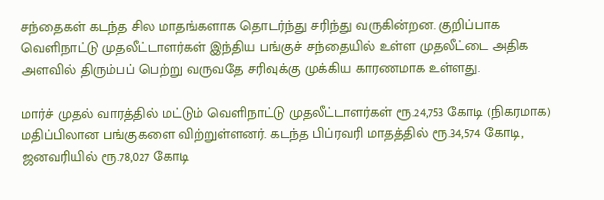சந்தைகள் கடந்த சில மாதங்களாக தொடர்ந்து சரிந்து வருகின்றன. குறிப்பாக வெளிநாட்டு முதலீட்டாளர்கள் இந்திய பங்குச் சந்தையில் உள்ள முதலீட்டை அதிக அளவில் திரும்பப் பெற்று வருவதே சரிவுக்கு முக்கிய காரணமாக உள்ளது.

மார்ச் முதல் வாரத்தில் மட்டும் வெளிநாட்டு முதலீட்டாளர்கள் ரூ.24,753 கோடி (நிகரமாக) மதிப்பிலான பங்குகளை விற்றுள்ளனர். கடந்த பிப்ரவரி மாதத்தில் ரூ.34,574 கோடி, ஜனவரியில் ரூ.78,027 கோடி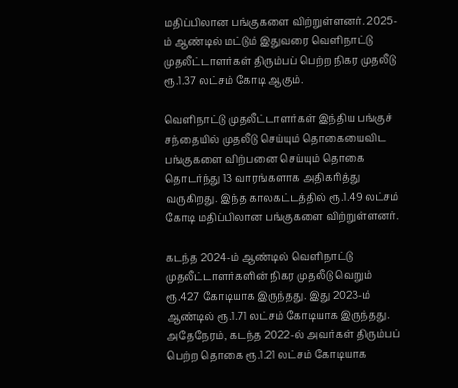மதிப்பிலான பங்குகளை விற்றுள்ளனர். 2025-ம் ஆண்டில் மட்டும் இதுவரை வெளிநாட்டு முதலீட்டாளர்கள் திரும்பப் பெற்ற நிகர முதலீடு ரூ.1.37 லட்சம் கோடி ஆகும்.

வெளிநாட்டு முதலீட்டாளர்கள் இந்திய பங்குச் சந்தையில் முதலீடு செய்யும் தொகையைவிட பங்குகளை விற்பனை செய்யும் தொகை தொடர்ந்து 13 வாரங்களாக அதிகரித்து வருகிறது. இந்த காலகட்டத்தில் ரூ.1.49 லட்சம் கோடி மதிப்பிலான பங்குகளை விற்றுள்ளனர்.

கடந்த 2024-ம் ஆண்டில் வெளிநாட்டு முதலீட்டாளர்களின் நிகர முதலீடு வெறும் ரூ.427 கோடியாக இருந்தது. இது 2023-ம் ஆண்டில் ரூ.1.71 லட்சம் கோடியாக இருந்தது. அதேநேரம், கடந்த 2022-ல் அவர்கள் திரும்பப் பெற்ற தொகை ரூ.1.21 லட்சம் கோடியாக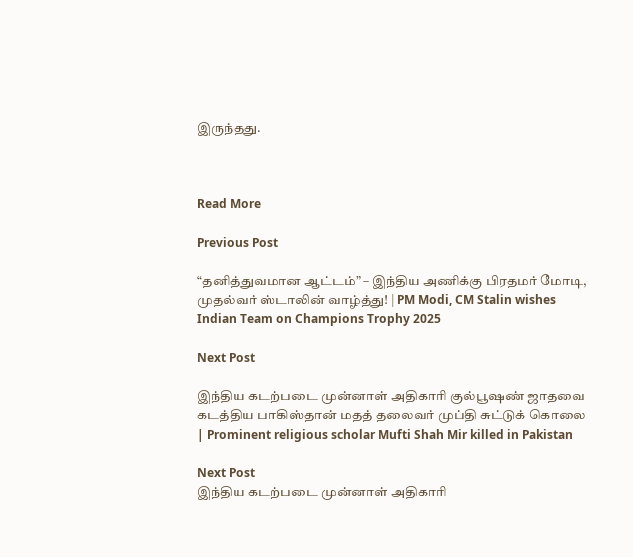இருந்தது.



Read More

Previous Post

“தனித்துவமான ஆட்டம்” – இந்திய அணிக்கு பிரதமர் மோடி, முதல்வர் ஸ்டாலின் வாழ்த்து! | PM Modi, CM Stalin wishes Indian Team on Champions Trophy 2025

Next Post

இந்திய கடற்படை முன்னாள் அதிகாரி குல்பூஷண் ஜாதவை கடத்திய பாகிஸ்தான் மதத் தலைவர் முப்தி சுட்டுக் கொலை | Prominent religious scholar Mufti Shah Mir killed in Pakistan

Next Post
இந்திய கடற்படை முன்னாள் அதிகாரி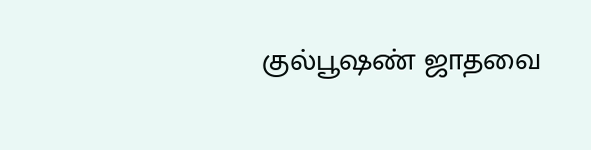குல்பூஷண் ஜாதவை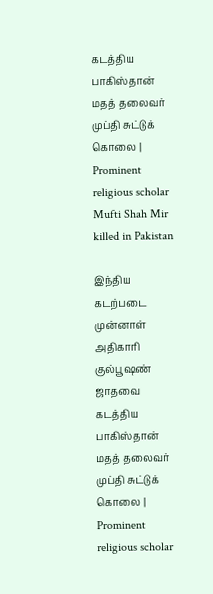கடத்திய பாகிஸ்தான் மதத் தலைவர் முப்தி சுட்டுக் கொலை | Prominent religious scholar Mufti Shah Mir killed in Pakistan

இந்திய கடற்படை முன்னாள் அதிகாரி குல்பூஷண் ஜாதவை கடத்திய பாகிஸ்தான் மதத் தலைவர் முப்தி சுட்டுக் கொலை | Prominent religious scholar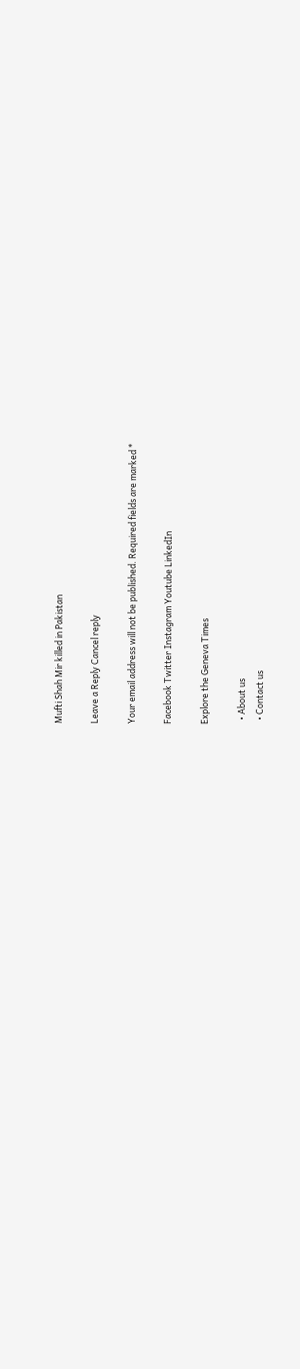Mufti Shah Mir killed in Pakistan

Leave a Reply Cancel reply

Your email address will not be published. Required fields are marked *

Facebook Twitter Instagram Youtube LinkedIn

Explore the Geneva Times

  • About us
  • Contact us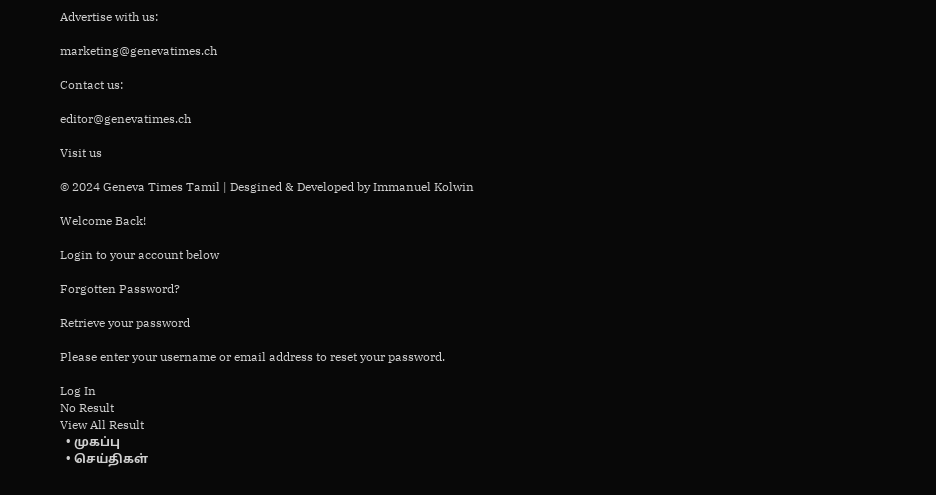Advertise with us:

marketing@genevatimes.ch

Contact us:

editor@genevatimes.ch

Visit us

© 2024 Geneva Times Tamil | Desgined & Developed by Immanuel Kolwin

Welcome Back!

Login to your account below

Forgotten Password?

Retrieve your password

Please enter your username or email address to reset your password.

Log In
No Result
View All Result
  • முகப்பு
  • செய்திகள்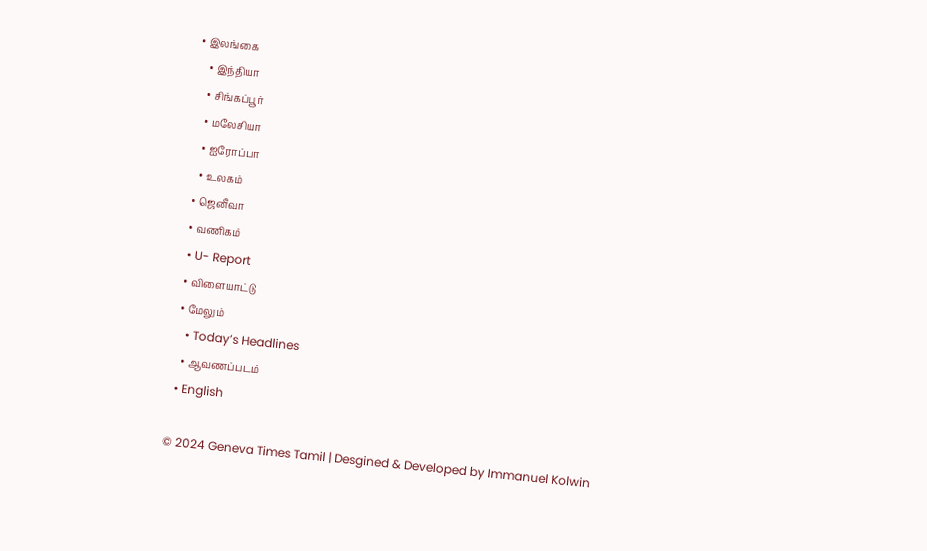• இலங்கை
    • இந்தியா
    • சிங்கப்பூர்
    • மலேசியா
    • ஐரோப்பா
    • உலகம்
  • ஜெனீவா
  • வணிகம்
  • U- Report
  • விளையாட்டு
  • மேலும்
    • Today’s Headlines
    • ஆவணப்படம்
  • English

© 2024 Geneva Times Tamil | Desgined & Developed by Immanuel Kolwin